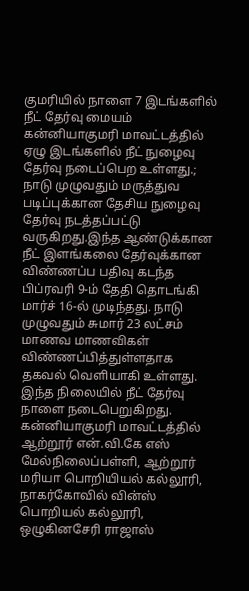குமரியில் நாளை 7 இடங்களில் நீட் தேர்வு மையம்
கன்னியாகுமரி மாவட்டத்தில் ஏழு இடங்களில் நீட் நுழைவு தேர்வு நடைப்பெற உள்ளது.;
நாடு முழுவதும் மருத்துவ படிப்புக்கான தேசிய நுழைவு தேர்வு நடத்தப்பட்டு வருகிறது.இந்த ஆண்டுக்கான நீட் இளங்கலை தேர்வுக்கான விண்ணப்ப பதிவு கடந்த பிப்ரவரி 9-ம் தேதி தொடங்கி மார்ச் 16-ல் முடிந்தது. நாடு முழுவதும் சுமார் 23 லட்சம் மாணவ மாணவிகள் விண்ணப்பித்துள்ளதாக தகவல் வெளியாகி உள்ளது. இந்த நிலையில் நீட் தேர்வு நாளை நடைபெறுகிறது.
கன்னியாகுமரி மாவட்டத்தில் ஆற்றூர் என்.வி.கே எஸ் மேல்நிலைப்பள்ளி, ஆற்றூர் மரியா பொறியியல் கல்லூரி, நாகர்கோவில் வின்ஸ் பொறியல் கல்லூரி, ஒழுகினசேரி ராஜாஸ்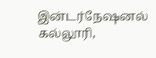இன்டர்நேஷனல் கல்லூரி,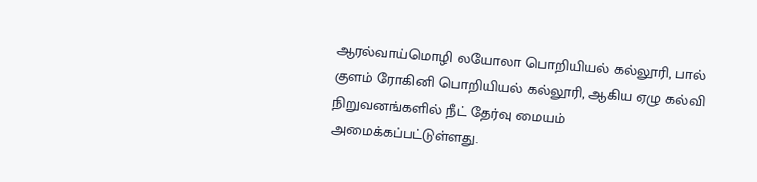ஆரல்வாய்மொழி லயோலா பொறியியல் கல்லூரி, பால் குளம் ரோகினி பொறியியல் கல்லூரி, ஆகிய ஏழு கல்வி நிறுவனங்களில் நீட் தேர்வு மையம் அமைக்கப்பட்டுள்ளது.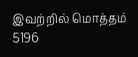இவற்றில் மொத்தம் 5196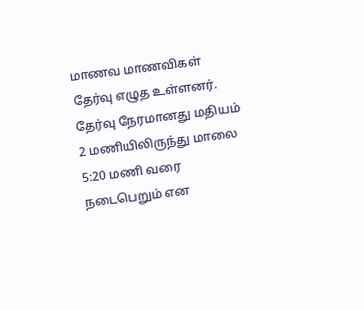மாணவ மாணவிகள் தேர்வு எழுத உள்ளனர். தேர்வு நேரமானது மதியம் 2 மணியிலிருந்து மாலை 5:20 மணி வரை நடைபெறும் என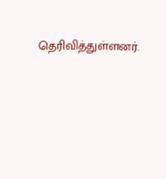தெரிவித்துள்ளனர்.